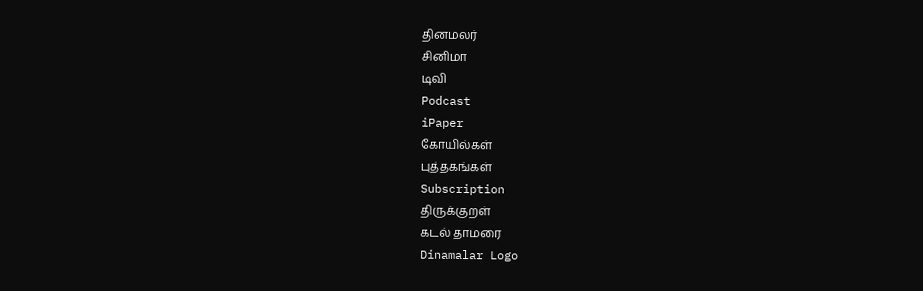தினமலர்
சினிமா
டிவி
Podcast
iPaper
கோயில்கள்
புத்தகங்கள்
Subscription
திருக்குறள்
கடல் தாமரை
Dinamalar Logo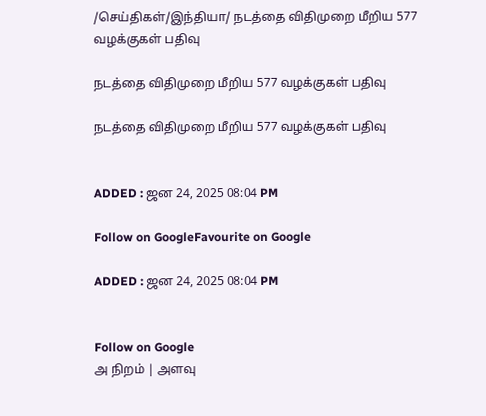/செய்திகள்/இந்தியா/ நடத்தை விதிமுறை மீறிய 577 வழக்குகள் பதிவு

நடத்தை விதிமுறை மீறிய 577 வழக்குகள் பதிவு

நடத்தை விதிமுறை மீறிய 577 வழக்குகள் பதிவு


ADDED : ஜன 24, 2025 08:04 PM

Follow on GoogleFavourite on Google

ADDED : ஜன 24, 2025 08:04 PM


Follow on Google
அ நிறம் | அளவு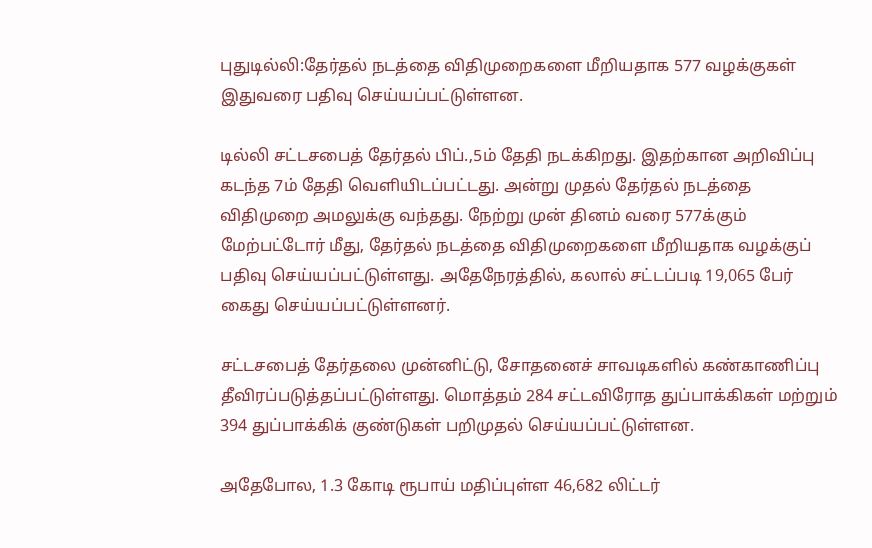புதுடில்லி:தேர்தல் நடத்தை விதிமுறைகளை மீறியதாக 577 வழக்குகள் இதுவரை பதிவு செய்யப்பட்டுள்ளன.

டில்லி சட்டசபைத் தேர்தல் பிப்.,5ம் தேதி நடக்கிறது. இதற்கான அறிவிப்பு கடந்த 7ம் தேதி வெளியிடப்பட்டது. அன்று முதல் தேர்தல் நடத்தை விதிமுறை அமலுக்கு வந்தது. நேற்று முன் தினம் வரை 577க்கும் மேற்பட்டோர் மீது, தேர்தல் நடத்தை விதிமுறைகளை மீறியதாக வழக்குப் பதிவு செய்யப்பட்டுள்ளது. அதேநேரத்தில், கலால் சட்டப்படி 19,065 பேர் கைது செய்யப்பட்டுள்ளனர்.

சட்டசபைத் தேர்தலை முன்னிட்டு, சோதனைச் சாவடிகளில் கண்காணிப்பு தீவிரப்படுத்தப்பட்டுள்ளது. மொத்தம் 284 சட்டவிரோத துப்பாக்கிகள் மற்றும் 394 துப்பாக்கிக் குண்டுகள் பறிமுதல் செய்யப்பட்டுள்ளன.

அதேபோல, 1.3 கோடி ரூபாய் மதிப்புள்ள 46,682 லிட்டர்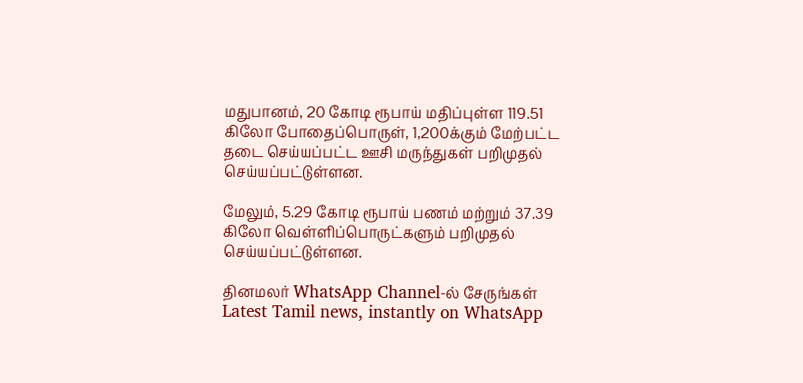மதுபானம், 20 கோடி ரூபாய் மதிப்புள்ள 119.51 கிலோ போதைப்பொருள், 1,200க்கும் மேற்பட்ட தடை செய்யப்பட்ட ஊசி மருந்துகள் பறிமுதல் செய்யப்பட்டுள்ளன.

மேலும், 5.29 கோடி ரூபாய் பணம் மற்றும் 37.39 கிலோ வெள்ளிப்பொருட்களும் பறிமுதல் செய்யப்பட்டுள்ளன.

தினமலர் WhatsApp Channel-ல் சேருங்கள்
Latest Tamil news, instantly on WhatsApp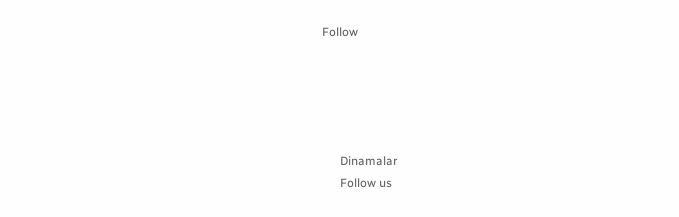Follow





      Dinamalar
      Follow us